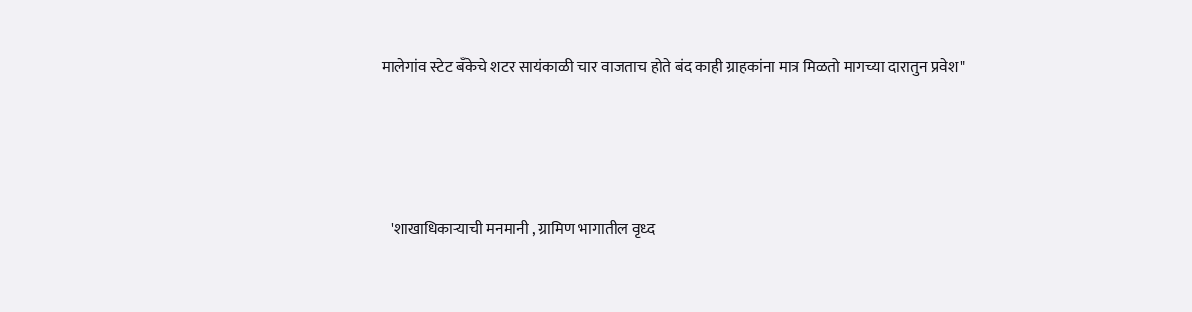मालेगांव स्टेट बँकेचे शटर सायंकाळी चार वाजताच होते बंद काही ग्राहकांना मात्र मिळतो मागच्या दारातुन प्रवेश"




   'शाखाधिकाऱ्याची मनमानी , ग्रामिण भागातील वृध्द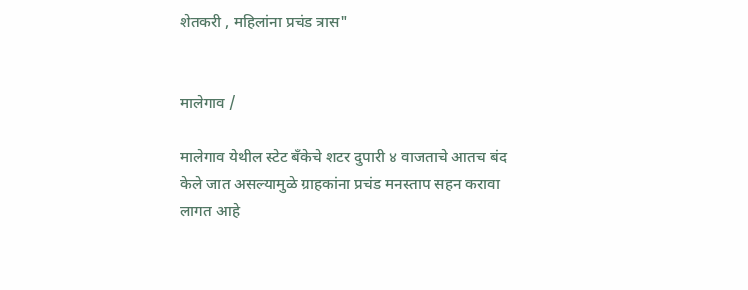शेतकरी , महिलांना प्रचंड त्रास"


मालेगाव /

मालेगाव येथील स्टेट बँकेचे शटर दुपारी ४ वाजताचे आतच बंद केले जात असल्यामुळे ग्राहकांना प्रचंड मनस्ताप सहन करावा लागत आहे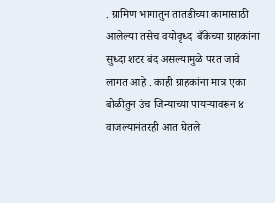. ग्रामिण भागातुन तातडीच्या कामासाठी आलेल्या तसेच वयोवृध्द  बँकेच्या ग्राहकांना सुध्दा शटर बंद असल्यामुळे परत जावे लागत आहे . काही ग्राहकांना मात्र एका बोळीतुन उंच जिन्याच्या पायऱ्यावरून ४ वाजल्यानंतरही आत घेतले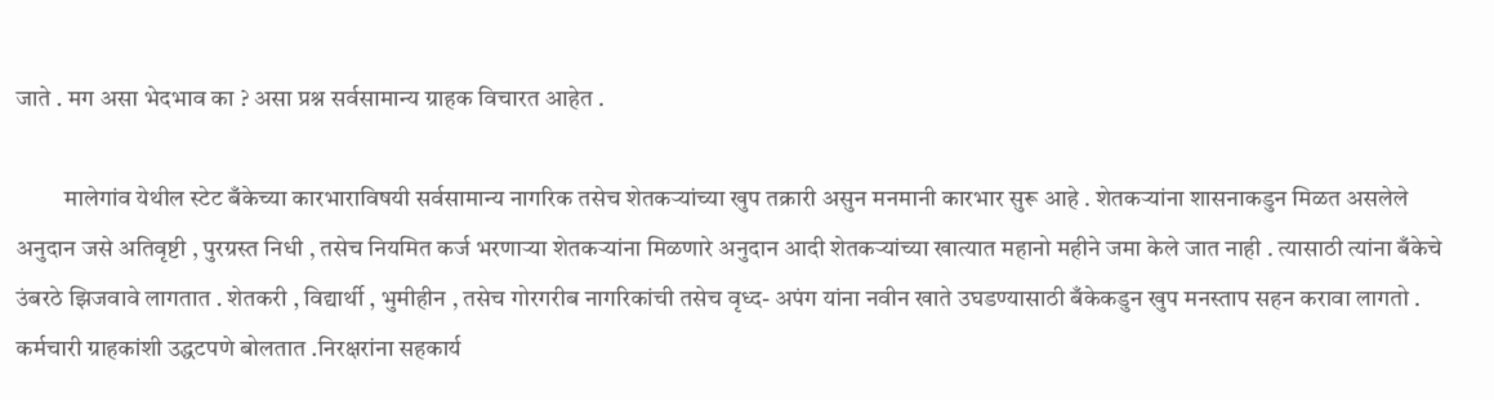जाते . मग असा भेदभाव का ? असा प्रश्न सर्वसामान्य ग्राहक विचारत आहेत .

          मालेगांव येथील स्टेट बँकेच्या कारभाराविषयी सर्वसामान्य नागरिक तसेच शेतकऱ्यांच्या खुप तक्रारी असुन मनमानी कारभार सुरू आहे . शेतकऱ्यांना शासनाकडुन मिळत असलेले अनुदान जसे अतिवृष्टी , पुरग्रस्त निधी , तसेच नियमित कर्ज भरणाऱ्या शेतकऱ्यांना मिळणारे अनुदान आदी शेतकऱ्यांच्या खात्यात महानो महीने जमा केले जात नाही . त्यासाठी त्यांना बँकेचे उंबरठे झिजवावे लागतात . शेतकरी , विद्यार्थी , भुमीहीन , तसेच गोरगरीब नागरिकांची तसेच वृध्द- अपंग यांना नवीन खाते उघडण्यासाठी बँकेकडुन खुप मनस्ताप सहन करावा लागतो . कर्मचारी ग्राहकांशी उद्धटपणे बोलतात .निरक्षरांना सहकार्य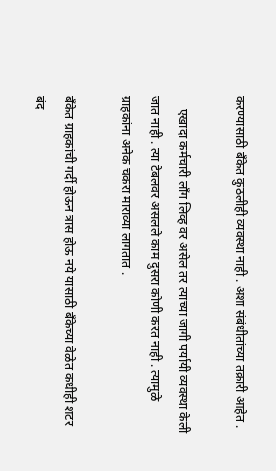करण्यासाठी बँकेत कुठलीही व्यवस्था नाही . अशा संबंधीतांच्या तक्रारी आहेत .

    एखादा कर्मचारी लाँग लिव्ह वर असेल तर त्याच्या जागी पर्यायी व्यवस्था केली जात नाही . त्या टेबलवर असलले काम दुसरा कोणी करत नाही . त्यामुळे ग्राहकांना अनेक चकरा माराव्या लागतात .

बँकेत ग्राहकांची गर्दी होऊन त्रास होऊ नये यासाठी बँकेच्या वेळेत कधीही शटर बंद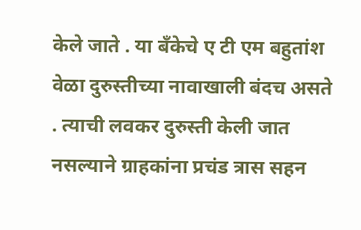केले जाते . या बँकेचे ए टी एम बहुतांश वेळा दुरुस्तीच्या नावाखाली बंदच असते . त्याची लवकर दुरुस्ती केली जात नसल्याने ग्राहकांना प्रचंड त्रास सहन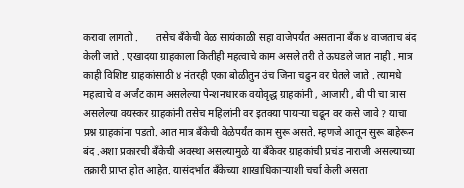करावा लागतो .       तसेच बँकेची वेळ सायंकाळी सहा वाजेपर्यंत असताना बँक ४ वाजताच बंद केली जाते . एखादया ग्राहकाला कितीही महत्वाचे काम असले तरी ते ऊघडले जात नाही . मात्र काही विशिष्ट ग्राहकांसाठी ४ नंतरही एका बोळीतुन उंच जिना चढुन वर घेतले जाते . त्यामधे महत्वाचे व अर्जंट काम असलेल्या पेन्शनधारक वयोवृद्ध ग्राहकांनी , आजारी , बी पी चा त्रास असलेल्या वयस्कर ग्राहकांनी तसेच महिलांनी वर इतक्या पायऱ्या चढून वर कसे जावे ? याचा प्रश्न ग्राहकांना पडतो. आत मात्र बँकेची वेळेपर्यंत काम सुरू असते. म्हणजे आतून सुरू बाहेरून बंद .अशा प्रकारची बँकेची अवस्था असल्यामुळे या बँकेवर ग्राहकांची प्रचंड नाराजी असल्याच्या तक्रारी प्राप्त होत आहेत. यासंदर्भात बँकेच्या शाखाधिकार्‍याशी चर्चा केली असता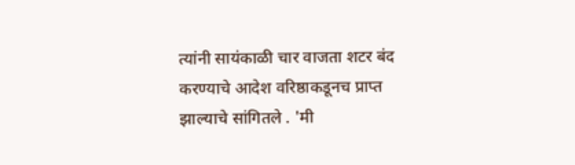त्यांनी सायंकाळी चार वाजता शटर बंद करण्याचे आदेश वरिष्ठाकडूनच प्राप्त झाल्याचे सांगितले . 'मी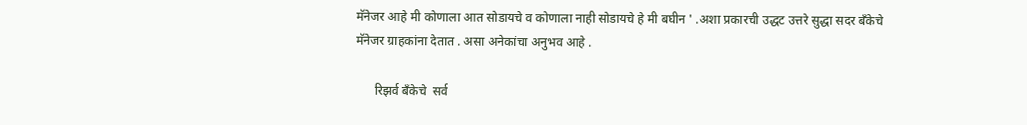मॅनेजर आहे मी कोणाला आत सोडायचे व कोणाला नाही सोडायचे हे मी बघीन ' .अशा प्रकारची उद्धट उत्तरे सुद्धा सदर बॅंकेचे मॅनेजर ग्राहकांना देतात . असा अनेकांचा अनुभव आहे .

      रिझर्व बँकेचे  सर्व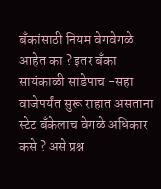बँकांसाठी नियम वेगवेगळे आहेत का ? इतर बँका सायंकाळी साडेपाच -सहा वाजेपर्यंत सुरू राहात असताना स्टेट बँकेलाच वेगळे अधिकार कसे ? असे प्रश्न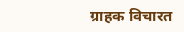ग्राहक विचारत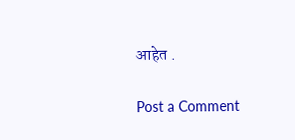आहेत .

Post a Comment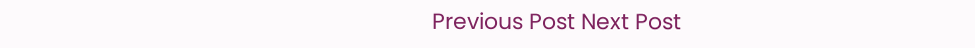Previous Post Next Post